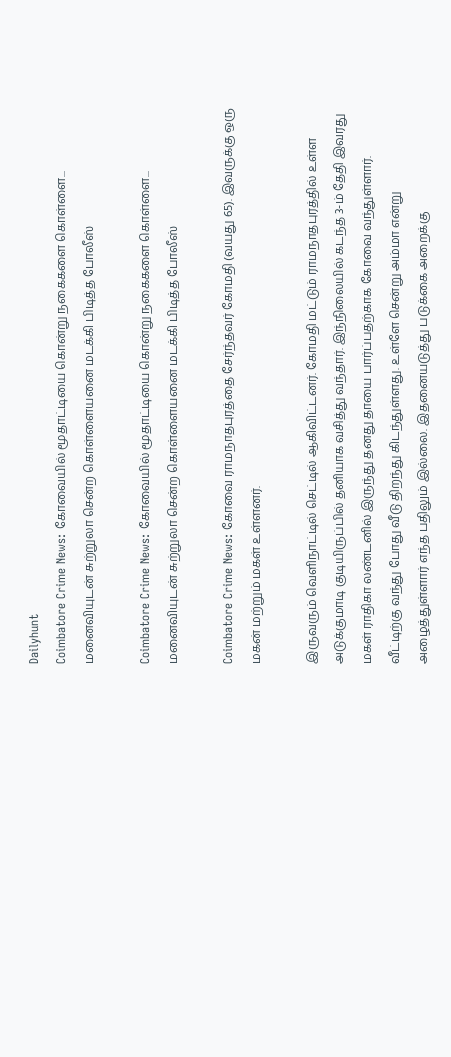Dailyhunt
Coimbatore Crime News: கோவையில் மூதாட்டியை கொன்று நகைகளை கொள்ளை... மனைவியுடன் சுற்றுலா சென்ற கொள்ளையனை மடக்கி பிடித்த போலீஸ்

Coimbatore Crime News: கோவையில் மூதாட்டியை கொன்று நகைகளை கொள்ளை... மனைவியுடன் சுற்றுலா சென்ற கொள்ளையனை மடக்கி பிடித்த போலீஸ்

Coimbatore Crime News: கோவை ராமநாதபுரத்தை சேர்ந்தவர் கோமதி (வயது 65). இவருக்கு ஒரு மகன் மற்றும் மகள் உள்ளனர்.

இருவரும் வெளிநாட்டில் செட்டில் ஆகிவிட்டனர். கோமதி மட்டும் ராமநாதபுரத்தில் உள்ள அடுக்குமாடி குடியிருப்பில் தனியாக வசித்து வந்தார். இந்நிலையில் கடந்த 3-ம் தேதி இவரது மகள் ராதிகா லண்டனில் இருந்து தனது தாயை பார்ப்பதற்காக கோவை வந்துள்ளார். வீட்டிற்கு வந்து போது வீடு திறந்து கிடந்துள்ளது. உள்ளே சென்று அம்மா என்று அழைத்துள்ளார் எந்த பதிலும் இல்லை. இதனையடுத்து படுக்கை அறைக்கு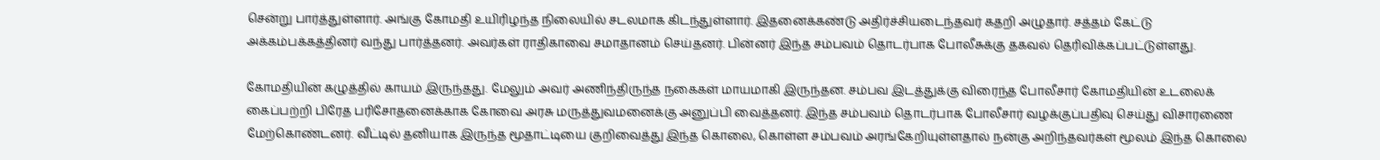சென்று பார்த்துள்ளார். அங்கு கோமதி உயிரிழந்த நிலையில் சடலமாக கிடந்துள்ளார். இதனைக்கண்டு அதிர்ச்சியடைந்தவர் கதறி அழுதார். சத்தம் கேட்டு அக்கம்பக்கத்தினர் வந்து பார்த்தனர். அவர்கள் ராதிகாவை சமாதானம் செய்தனர். பின்னர் இந்த சம்பவம் தொடர்பாக போலீசுக்கு தகவல் தெரிவிக்கப்பட்டுள்ளது.

கோமதியின் கழுத்தில் காயம் இருந்தது. மேலும் அவர் அணிந்திருந்த நகைகள் மாயமாகி இருந்தன. சம்பவ இடத்துக்கு விரைந்த போலீசார் கோமதியின் உடலைக் கைப்பற்றி பிரேத பரிசோதனைக்காக கோவை அரசு மருத்துவமனைக்கு அனுப்பி வைத்தனர். இந்த சம்பவம் தொடர்பாக போலீசார் வழக்குப்பதிவு செய்து விசாரணை மேற்கொண்டனர். வீட்டில் தனியாக இருந்த மூதாட்டியை குறிவைத்து இந்த கொலை, கொள்ள சம்பவம் அரங்கேறியுள்ளதால் நன்கு அறிந்தவர்கள் மூலம் இந்த கொலை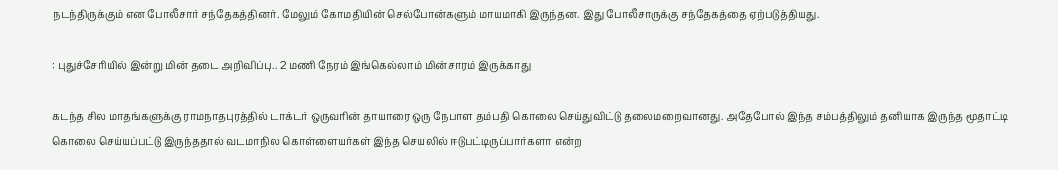நடந்திருக்கும் என போலீசார் சந்தேகத்தினர். மேலும் கோமதியின் செல்போன்களும் மாயமாகி இருந்தன. இது போலீசாருக்கு சந்தேகத்தை ஏற்படுத்தியது.

: புதுச்சேரியில் இன்று மின் தடை அறிவிப்பு.. 2 மணி நேரம் இங்கெல்லாம் மின்சாரம் இருக்காது

கடந்த சில மாதங்களுக்கு ராமநாதபுரத்தில் டாக்டர் ஒருவரின் தாயாரை ஒரு நேபாள தம்பதி கொலை செய்துவிட்டு தலைமறைவானது. அதேபோல் இந்த சம்பத்திலும் தனியாக இருந்த மூதாட்டி கொலை செய்யப்பட்டு இருந்ததால் வடமாநில கொள்ளையர்கள் இந்த செயலில் ஈடுபட்டிருப்பார்களா என்ற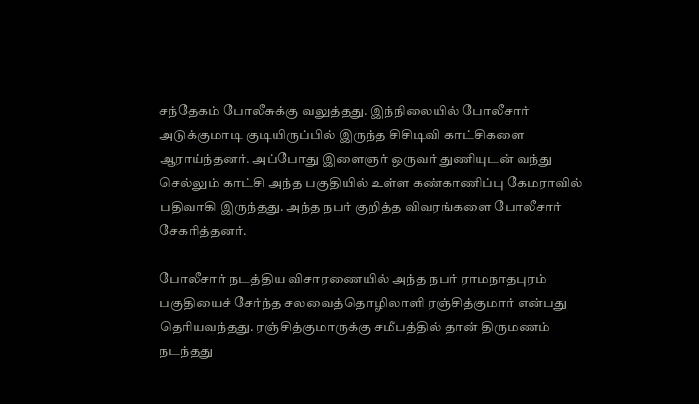சந்தேகம் போலீசுக்கு வலுத்தது. இந்நிலையில் போலீசார் அடுக்குமாடி குடியிருப்பில் இருந்த சிசிடிவி காட்சிகளை ஆராய்ந்தனர். அப்போது இளைஞர் ஒருவர் துணியுடன் வந்து செல்லும் காட்சி அந்த பகுதியில் உள்ள கண்காணிப்பு கேமராவில் பதிவாகி இருந்தது. அந்த நபர் குறித்த விவரங்களை போலீசார் சேகரித்தனர்.

போலீசார் நடத்திய விசாரணையில் அந்த நபர் ராமநாதபுரம் பகுதியைச் சேர்ந்த சலவைத்தொழிலாளி ரஞ்சித்குமார் என்பது தெரியவந்தது. ரஞ்சித்குமாருக்கு சமீபத்தில் தான் திருமணம் நடந்தது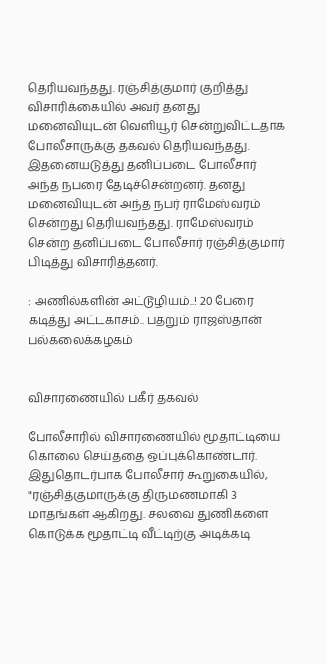தெரியவந்தது. ரஞ்சித்குமார் குறித்து விசாரிக்கையில் அவர் தனது மனைவியுடன் வெளியூர் சென்றுவிட்டதாக போலீசாருக்கு தகவல் தெரியவந்தது. இதனையடுத்து தனிப்படை போலீசார் அந்த நபரை தேடிச்சென்றனர். தனது மனைவியுடன் அந்த நபர் ராமேஸ்வரம் சென்றது தெரியவந்தது. ராமேஸ்வரம் சென்ற தனிப்படை போலீசார் ரஞ்சித்குமார் பிடித்து விசாரித்தனர்.

: அணில்களின் அட்டூழியம்..! 20 பேரை கடித்து அட்டகாசம்.. பதறும் ராஜஸ்தான் பல்கலைக்கழகம்


விசாரணையில் பகீர் தகவல்

போலீசாரில் விசாரணையில் மூதாட்டியை கொலை செய்ததை ஒப்புக்கொண்டார். இதுதொடர்பாக போலீசார் கூறுகையில், "ரஞ்சித்குமாருக்கு திருமணமாகி 3 மாதங்கள் ஆகிறது. சலவை துணிகளை கொடுக்க மூதாட்டி வீட்டிற்கு அடிக்கடி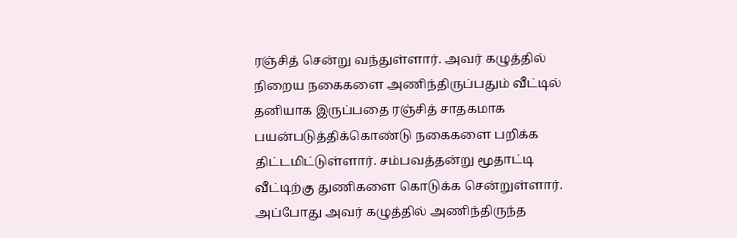ரஞ்சித் சென்று வந்துள்ளார். அவர் கழுத்தில் நிறைய நகைகளை அணிந்திருப்பதும் வீட்டில் தனியாக இருப்பதை ரஞ்சித் சாதகமாக பயன்படுத்திக்கொண்டு நகைகளை பறிக்க திட்டமிட்டுள்ளார். சம்பவத்தன்று மூதாட்டி வீட்டிற்கு துணிகளை கொடுக்க சென்றுள்ளார். அப்போது அவர் கழுத்தில் அணிந்திருந்த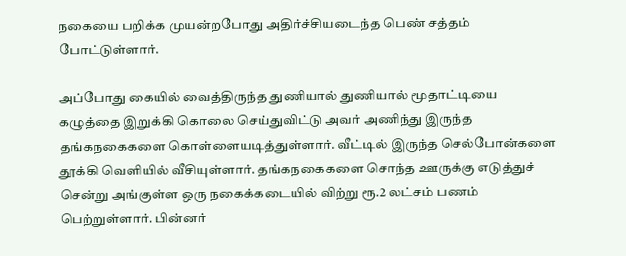நகையை பறிக்க முயன்றபோது அதிர்ச்சியடைந்த பெண் சத்தம் போட்டுள்ளார்.

அப்போது கையில் வைத்திருந்த துணியால் துணியால் மூதாட்டியை கழுத்தை இறுக்கி கொலை செய்துவிட்டு அவர் அணிந்து இருந்த தங்கநகைகளை கொள்ளையடித்துள்ளார். வீட்டில் இருந்த செல்போன்களை தூக்கி வெளியில் வீசியுள்ளார். தங்கநகைகளை சொந்த ஊருக்கு எடுத்துச் சென்று அங்குள்ள ஒரு நகைக்கடையில் விற்று ரூ.2 லட்சம் பணம் பெற்றுள்ளார். பின்னர்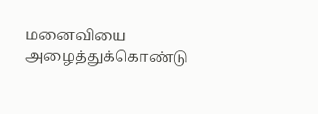மனைவியை அழைத்துக்கொண்டு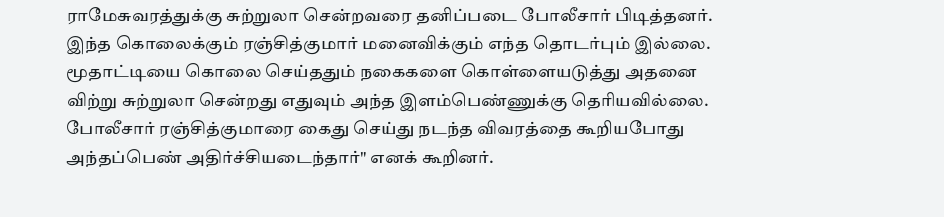ராமேசுவரத்துக்கு சுற்றுலா சென்றவரை தனிப்படை போலீசார் பிடித்தனர். இந்த கொலைக்கும் ரஞ்சித்குமார் மனைவிக்கும் எந்த தொடர்பும் இல்லை. மூதாட்டியை கொலை செய்ததும் நகைகளை கொள்ளையடுத்து அதனை விற்று சுற்றுலா சென்றது எதுவும் அந்த இளம்பெண்ணுக்கு தெரியவில்லை. போலீசார் ரஞ்சித்குமாரை கைது செய்து நடந்த விவரத்தை கூறியபோது அந்தப்பெண் அதிர்ச்சியடைந்தார்" எனக் கூறினர்.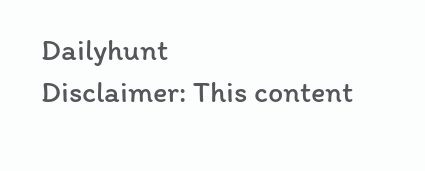Dailyhunt
Disclaimer: This content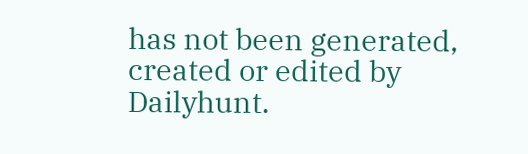has not been generated, created or edited by Dailyhunt.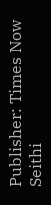Publisher: Times Now Seithi